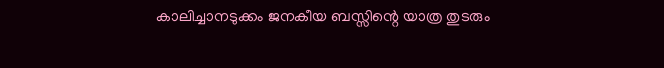കാലിച്ചാനടുക്കം ജനകീയ ബസ്സിന്റെ യാത്ര തുടരും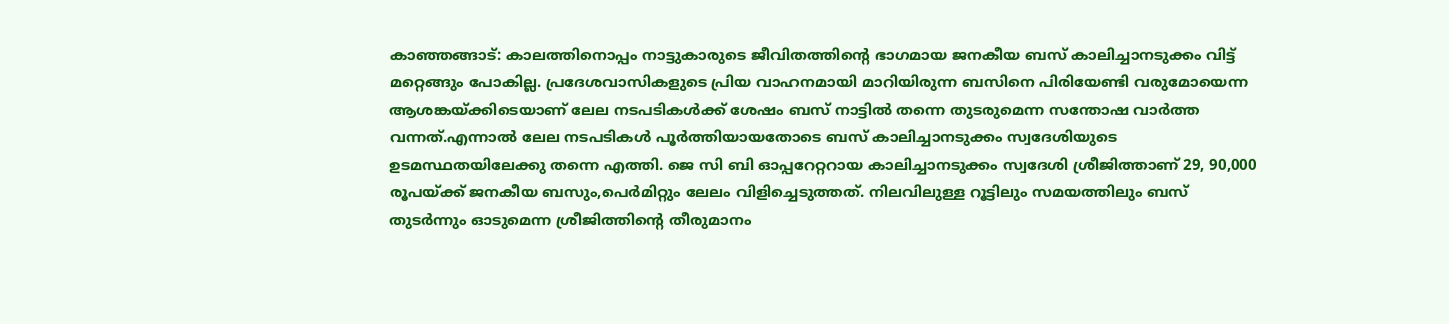കാഞ്ഞങ്ങാട്: കാലത്തിനൊപ്പം നാട്ടുകാരുടെ ജീവിതത്തിന്റെ ഭാഗമായ ജനകീയ ബസ് കാലിച്ചാനടുക്കം വിട്ട് മറ്റെങ്ങും പോകില്ല. പ്രദേശവാസികളുടെ പ്രിയ വാഹനമായി മാറിയിരുന്ന ബസിനെ പിരിയേണ്ടി വരുമോയെന്ന ആശങ്കയ്ക്കിടെയാണ് ലേല നടപടികള്‍ക്ക് ശേഷം ബസ് നാട്ടില്‍ തന്നെ തുടരുമെന്ന സന്തോഷ വാര്‍ത്ത വന്നത്.എന്നാല്‍ ലേല നടപടികള്‍ പൂര്‍ത്തിയായതോടെ ബസ് കാലിച്ചാനടുക്കം സ്വദേശിയുടെ ഉടമസ്ഥതയിലേക്കു തന്നെ എത്തി. ജെ സി ബി ഓപ്പറേറ്ററായ കാലിച്ചാനടുക്കം സ്വദേശി ശ്രീജിത്താണ് 29, 90,000 രൂപയ്ക്ക് ജനകീയ ബസും,പെര്‍മിറ്റും ലേലം വിളിച്ചെടുത്തത്. നിലവിലുള്ള റൂട്ടിലും സമയത്തിലും ബസ് തുടര്‍ന്നും ഓടുമെന്ന ശ്രീജിത്തിന്റെ തീരുമാനം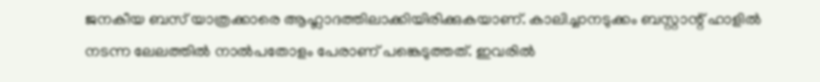ജനകീയ ബസ് യാത്രക്കാരെ ആഹ്ലാദത്തിലാക്കിയിരിക്കുകയാണ്. കാലിച്ചാനടുക്കം ബസ്റ്റാന്റ് ഹാളില്‍ നടന്ന ലേലത്തില്‍ നാല്‍പതോളം പേരാണ് പങ്കെടുത്തത്. ഇവരില്‍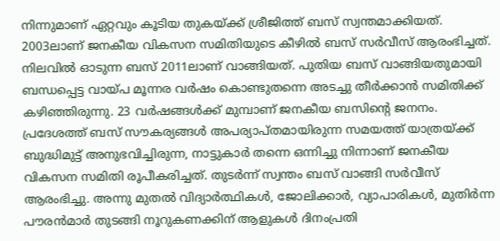നിന്നുമാണ് ഏറ്റവും കൂടിയ തുകയ്ക്ക് ശ്രീജിത്ത് ബസ് സ്വന്തമാക്കിയത്. 2003ലാണ് ജനകീയ വികസന സമിതിയുടെ കീഴില്‍ ബസ് സര്‍വീസ് ആരംഭിച്ചത്. നിലവില്‍ ഓടുന്ന ബസ് 2011ലാണ് വാങ്ങിയത്. പുതിയ ബസ് വാങ്ങിയതുമായി ബന്ധപ്പെട്ട വായ്പ മൂന്നര വര്‍ഷം കൊണ്ടുതന്നെ അടച്ചു തീര്‍ക്കാന്‍ സമിതിക്ക് കഴിഞ്ഞിരുന്നു. 23 വര്‍ഷങ്ങള്‍ക്ക് മുമ്പാണ് ജനകീയ ബസിന്റെ ജനനം. പ്രദേശത്ത് ബസ് സൗകര്യങ്ങള്‍ അപര്യാപ്തമായിരുന്ന സമയത്ത് യാത്രയ്ക്ക് ബുദ്ധിമുട്ട് അനുഭവിച്ചിരുന്ന, നാട്ടുകാര്‍ തന്നെ ഒന്നിച്ചു നിന്നാണ് ജനകീയ വികസന സമിതി രൂപീകരിച്ചത്. തുടര്‍ന്ന് സ്വന്തം ബസ് വാങ്ങി സര്‍വീസ് ആരംഭിച്ചു. അന്നു മുതല്‍ വിദ്യാര്‍ത്ഥികള്‍, ജോലിക്കാര്‍, വ്യാപാരികള്‍, മുതിര്‍ന്ന പൗരന്‍മാര്‍ തുടങ്ങി നൂറുകണക്കിന് ആളുകള്‍ ദിനംപ്രതി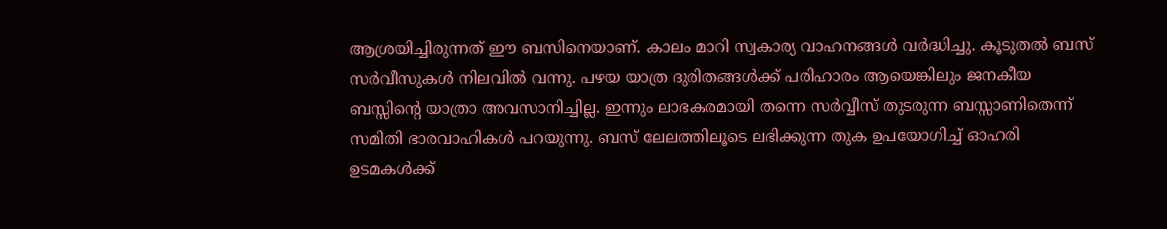ആശ്രയിച്ചിരുന്നത് ഈ ബസിനെയാണ്. കാലം മാറി സ്വകാര്യ വാഹനങ്ങള്‍ വര്‍ദ്ധിച്ചു. കൂടുതല്‍ ബസ് സര്‍വീസുകള്‍ നിലവില്‍ വന്നു. പഴയ യാത്ര ദുരിതങ്ങള്‍ക്ക് പരിഹാരം ആയെങ്കിലും ജനകീയ ബസ്സിന്റെ യാത്രാ അവസാനിച്ചില്ല. ഇന്നും ലാഭകരമായി തന്നെ സര്‍വ്വീസ് തുടരുന്ന ബസ്സാണിതെന്ന് സമിതി ഭാരവാഹികള്‍ പറയുന്നു. ബസ് ലേലത്തിലൂടെ ലഭിക്കുന്ന തുക ഉപയോഗിച്ച് ഓഹരി ഉടമകള്‍ക്ക്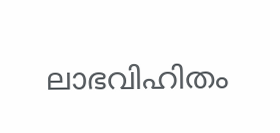ലാഭവിഹിതം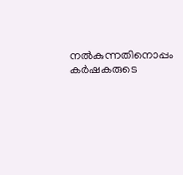നല്‍കുന്നതിനൊപ്പം കര്‍ഷകരുടെ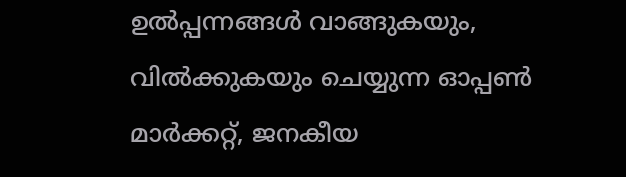ഉല്‍പ്പന്നങ്ങള്‍ വാങ്ങുകയും, വില്‍ക്കുകയും ചെയ്യുന്ന ഓപ്പണ്‍ മാര്‍ക്കറ്റ്, ജനകീയ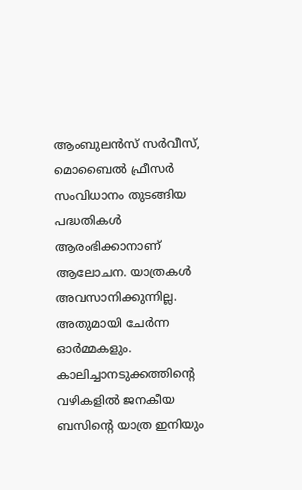ആംബുലന്‍സ് സര്‍വീസ്, മൊബൈല്‍ ഫ്രീസര്‍ സംവിധാനം തുടങ്ങിയ പദ്ധതികള്‍ ആരംഭിക്കാനാണ് ആലോചന. യാത്രകള്‍ അവസാനിക്കുന്നില്ല. അതുമായി ചേര്‍ന്ന ഓര്‍മ്മകളും. കാലിച്ചാനടുക്കത്തിന്റെ വഴികളില്‍ ജനകീയ ബസിന്റെ യാത്ര ഇനിയും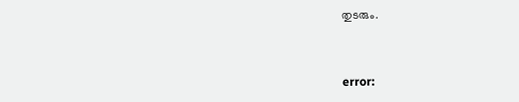തുടരും.



error: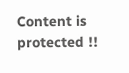Content is protected !!